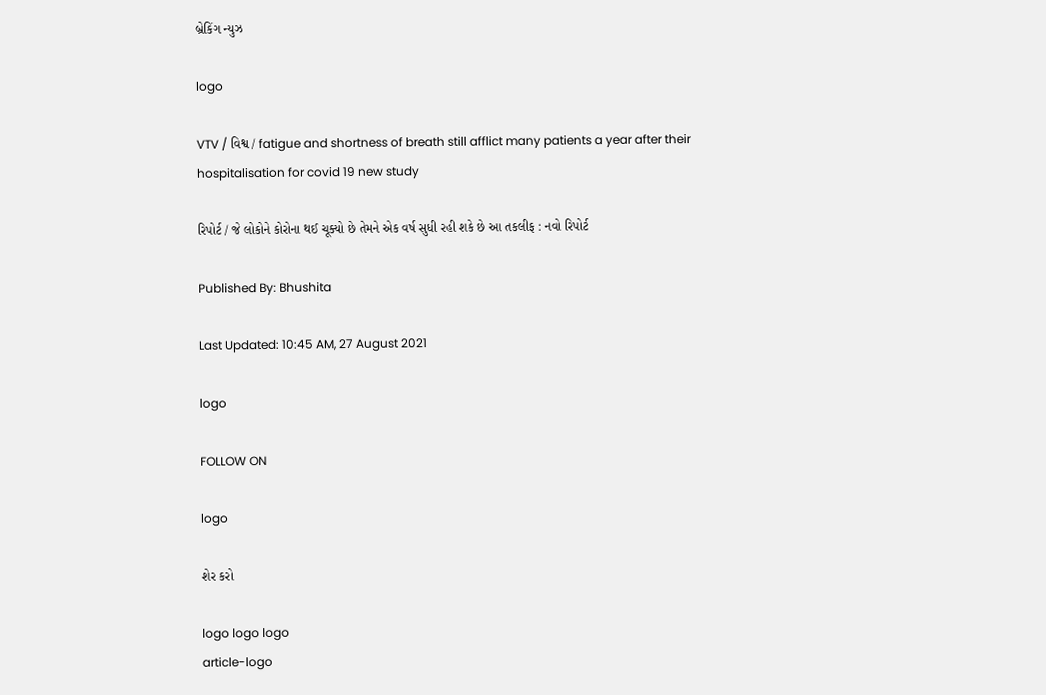બ્રેકિંગ ન્યુઝ

logo

VTV / વિશ્વ / fatigue and shortness of breath still afflict many patients a year after their hospitalisation for covid 19 new study

રિપોર્ટ / જે લોકોને કોરોના થઈ ચૂક્યો છે તેમને એક વર્ષ સુધી રહી શકે છે આ તકલીફ : નવો રિપોર્ટ

Published By: Bhushita

Last Updated: 10:45 AM, 27 August 2021

logo

FOLLOW ON

logo

શેર કરો

logo logo logo
article-logo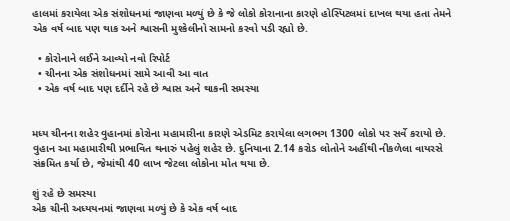હાલમાં કરાયેલા એક સંશોધનમાં જાણવા મળ્યું છે કે જે લોકો કોરાનાના કારણે હોસ્પિટલમાં દાખલ થયા હતા તેમને એક વર્ષ બાદ પણ થાક અને શ્વાસની મુશ્કેલીનો સામનો કરવો પડી રહ્યો છે.

  • કોરોનાને લઈને આવ્યો નવો રિપોર્ટ
  • ચીનના એક સંશોધનમાં સામે આવી આ વાત
  • એક વર્ષ બાદ પણ દર્દીને રહે છે શ્વાસ અને થાકની સમસ્યા


મધ્ય ચીનના શહેર વુહાનમાં કોરોના મહામારીના કારણે એડમિટ કરાયેલા લગભગ 1300 લોકો પર સર્વે કરાયો છે. વુહાન આ મહામારીથી પ્રભાવિત થનારું પહેલું શહેર છે. દુનિયાના 2.14 કરોડ લોતોને અહીંથી નીકળેલા વાયરસે સંક્રમિત કર્યા છે, જેમાંથી 40 લાખ જેટલા લોકોના મોત થયા છે.

શું રહે છે સમસ્યા
એક ચીની અધ્યયનમાં જાણવા મળ્યું છે કે એક વર્ષ બાદ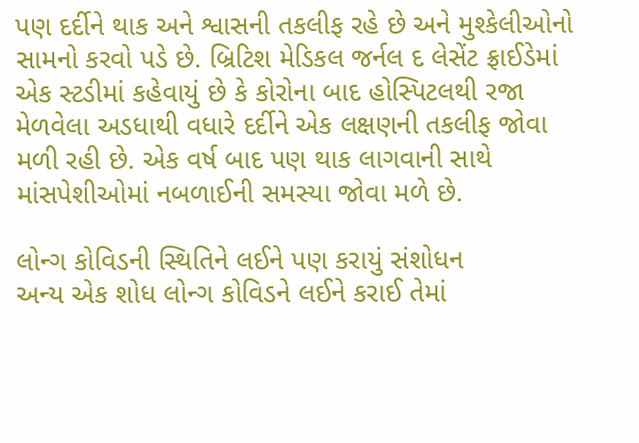પણ દર્દીને થાક અને શ્વાસની તકલીફ રહે છે અને મુશ્કેલીઓનો સામનો કરવો પડે છે. બ્રિટિશ મેડિકલ જર્નલ દ લેસેંટ ફ્રાઈડેમાં એક સ્ટડીમાં કહેવાયું છે કે કોરોના બાદ હોસ્પિટલથી રજા મેળવેલા અડધાથી વધારે દર્દીને એક લક્ષણની તકલીફ જોવા મળી રહી છે. એક વર્ષ બાદ પણ થાક લાગવાની સાથે માંસપેશીઓમાં નબળાઈની સમસ્યા જોવા મળે છે.

લોન્ગ કોવિડની સ્થિતિને લઈને પણ કરાયું સંશોધન
અન્ય એક શોધ લોન્ગ કોવિડને લઈને કરાઈ તેમાં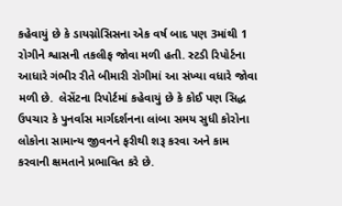કહેવાયું છે કે ડાયગ્નોસિસના એક વર્ષ બાદ પણ 3માંથી 1 રોગીને શ્વાસની તકલીફ જોવા મળી હતી. સ્ટડી રિપોર્ટના આધારે ગંભીર રીતે બીમારી રોગીમાં આ સંખ્યા વધારે જોવા મળી છે.  લેસેંટના રિપોર્ટમાં કહેવાયું છે કે કોઈ પણ સિદ્ધ ઉપચાર કે પુનર્વાસ માર્ગદર્શનના લાંબા સમય સુધી કોરોના લોકોના સામાન્ય જીવનને ફરીથી શરૂ કરવા અને કામ કરવાની ક્ષમતાને પ્રભાવિત કરે છે.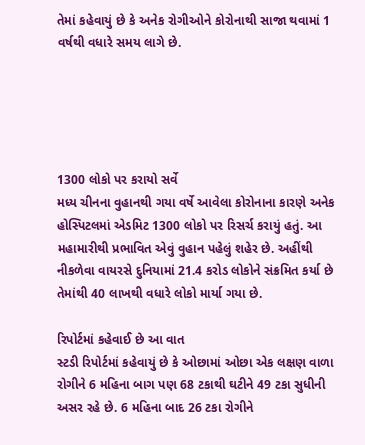તેમાં કહેવાયું છે કે અનેક રોગીઓને કોરોનાથી સાજા થવામાં 1 વર્ષથી વધારે સમય લાગે છે.





1300 લોકો પર કરાયો સર્વે
મધ્ય ચીનના વુહાનથી ગયા વર્ષે આવેલા કોરોનાના કારણે અનેક હોસ્પિટલમાં એડમિટ 1300 લોકો પર રિસર્ચ કરાયું હતું. આ મહામારીથી પ્રભાવિત એવું વુહાન પહેલું શહેર છે. અહીંથી નીકળેવા વાયરસે દુનિયામાં 21.4 કરોડ લોકોને સંક્રમિત કર્યા છે તેમાંથી 40 લાખથી વધારે લોકો માર્યા ગયા છે.

રિપોર્ટમાં કહેવાઈ છે આ વાત
સ્ટડી રિપોર્ટમાં કહેવાયું છે કે ઓછામાં ઓછા એક લક્ષણ વાળા રોગીને 6 મહિના બાગ પણ 68 ટકાથી ઘટીને 49 ટકા સુધીની અસર રહે છે. 6 મહિના બાદ 26 ટકા રોગીને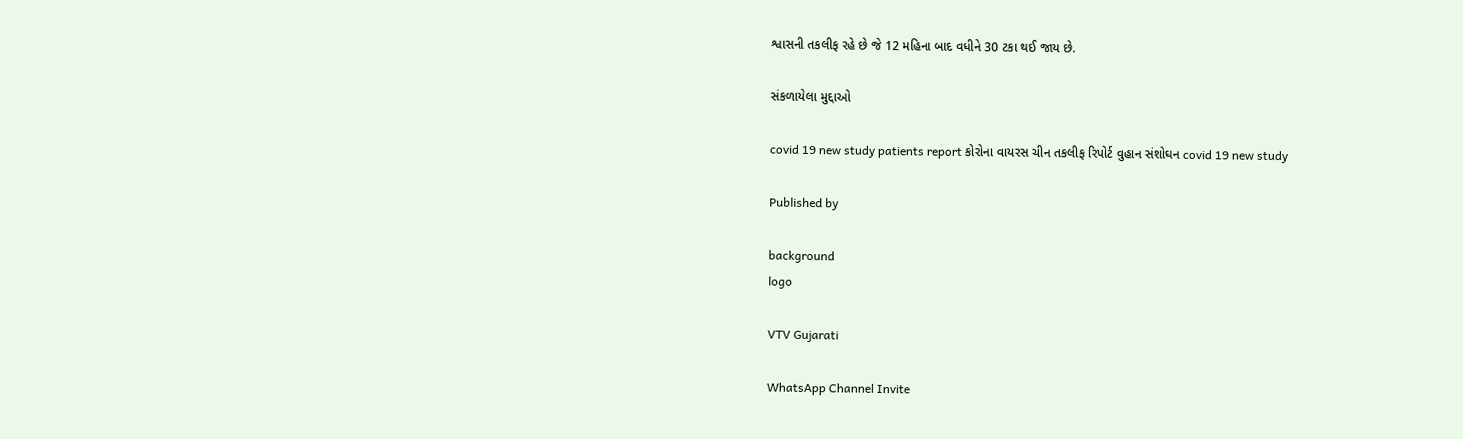શ્વાસની તકલીફ રહે છે જે 12 મહિના બાદ વધીને 30 ટકા થઈ જાય છે.

સંકળાયેલા મુદ્દાઓ

covid 19 new study patients report કોરોના વાયરસ ચીન તકલીફ રિપોર્ટ વુહાન સંશોઘન covid 19 new study

Published by

background
logo

VTV Gujarati

WhatsApp Channel Invite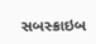સબસ્ક્રાઇબ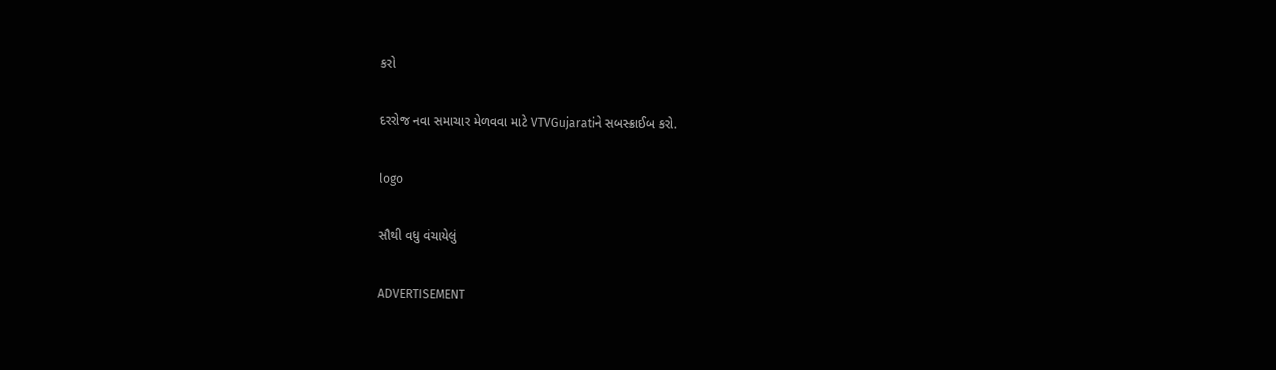કરો

દરરોજ નવા સમાચાર મેળવવા માટે VTVGujaratiને સબસ્ક્રાઈબ કરો.

logo

સૌથી વધુ વંચાયેલું

ADVERTISEMENT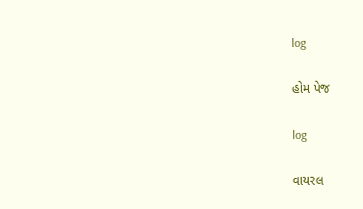log

હોમ પેજ

log

વાયરલ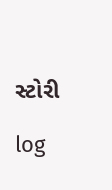સ્ટોરી

log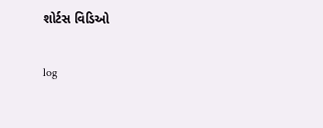શોર્ટસ વિડિઓ

log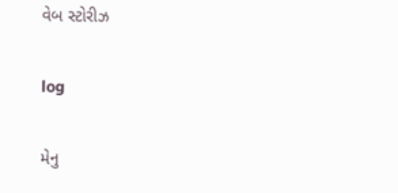વેબ સ્ટોરીઝ

log

મેનુ